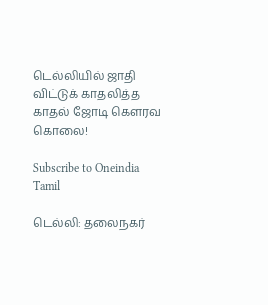டெல்லியில் ஜாதி விட்டுக் காதலித்த காதல் ஜோடி கௌரவ கொலை!

Subscribe to Oneindia Tamil

டெல்லி: தலைநகர்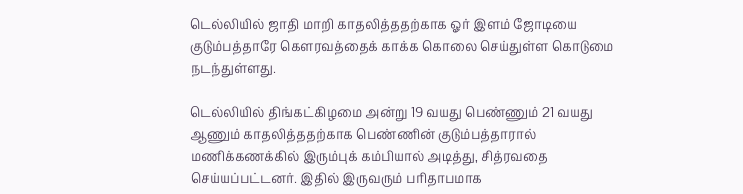டெல்லியில் ஜாதி மாறி காதலித்ததற்காக ஓர் இளம் ஜோடியை குடும்பத்தாரே கெளரவத்தைக் காக்க கொலை செய்துள்ள கொடுமை நடந்துள்ளது.

டெல்லியில் திங்கட்கிழமை அன்று 19 வயது பெண்ணும் 21 வயது ஆணும் காதலித்ததற்காக பெண்ணின் குடும்பத்தாரால் மணிக்கணக்கில் இரும்புக் கம்பியால் அடித்து, சித்ரவதை செய்யப்பட்டனர். இதில் இருவரும் பரிதாபமாக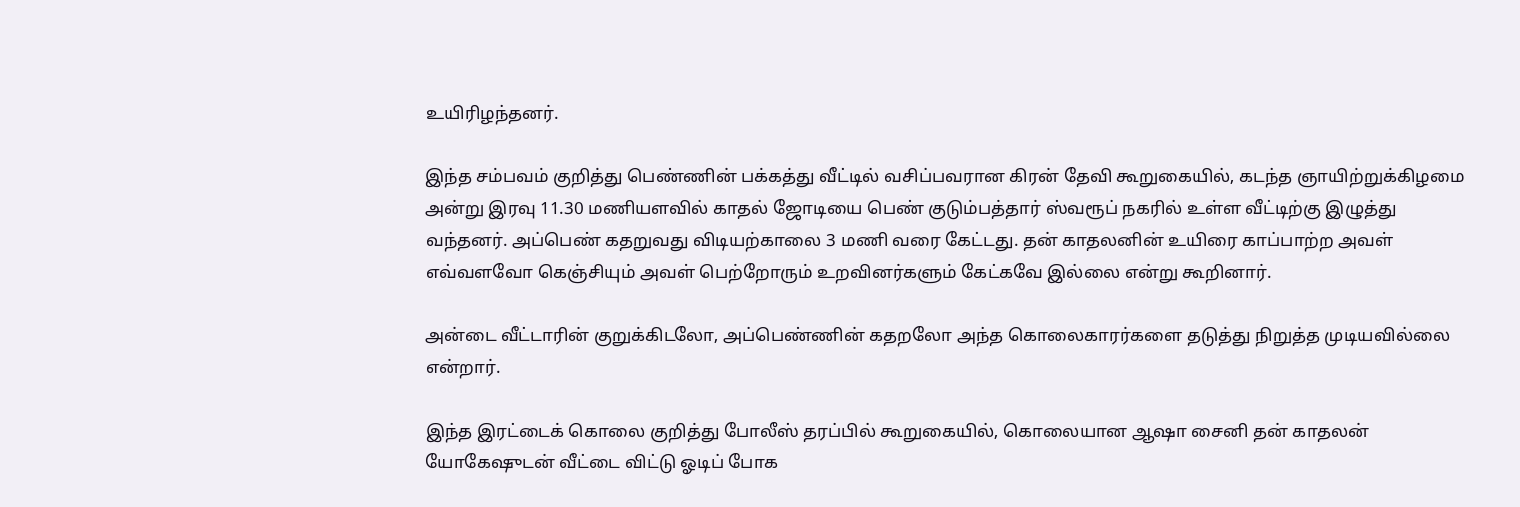உயிரிழந்தனர்.

இந்த சம்பவம் குறித்து பெண்ணின் பக்கத்து வீட்டில் வசிப்பவரான கிரன் தேவி கூறுகையில், கடந்த ஞாயிற்றுக்கிழமை அன்று இரவு 11.30 மணியளவில் காதல் ஜோடியை பெண் குடும்பத்தார் ஸ்வரூப் நகரில் உள்ள வீட்டிற்கு இழுத்து வந்தனர். அப்பெண் கதறுவது விடியற்காலை 3 மணி வரை கேட்டது. தன் காதலனின் உயிரை காப்பாற்ற அவள் எவ்வளவோ கெஞ்சியும் அவள் பெற்றோரும் உறவினர்களும் கேட்கவே இல்லை என்று கூறினார்.

அன்டை வீட்டாரின் குறுக்கிடலோ, அப்பெண்ணின் கதறலோ அந்த கொலைகாரர்களை தடுத்து நிறுத்த முடியவில்லை என்றார்.

இந்த இரட்டைக் கொலை குறித்து போலீஸ் தரப்பில் கூறுகையில், கொலையான ஆஷா சைனி தன் காதலன் யோகேஷுடன் வீட்டை விட்டு ஓடிப் போக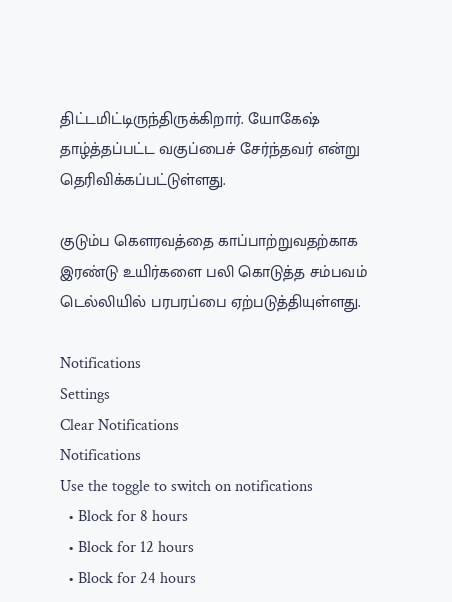திட்டமிட்டிருந்திருக்கிறார். யோகேஷ் தாழ்த்தப்பட்ட வகுப்பைச் சேர்ந்தவர் என்று தெரிவிக்கப்பட்டுள்ளது.

குடும்ப கௌரவத்தை காப்பாற்றுவதற்காக இரண்டு உயிர்களை பலி கொடுத்த சம்பவம் டெல்லியில் பரபரப்பை ஏற்படுத்தியுள்ளது.

Notifications
Settings
Clear Notifications
Notifications
Use the toggle to switch on notifications
  • Block for 8 hours
  • Block for 12 hours
  • Block for 24 hours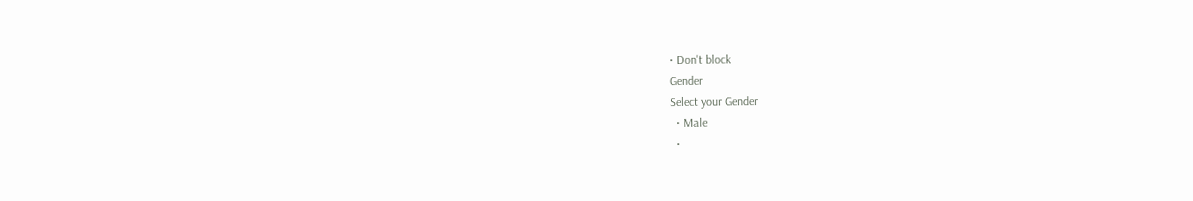• Don't block
Gender
Select your Gender
  • Male
  •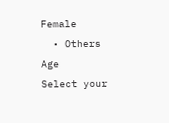Female
  • Others
Age
Select your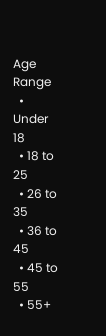Age Range
  • Under 18
  • 18 to 25
  • 26 to 35
  • 36 to 45
  • 45 to 55
  • 55+